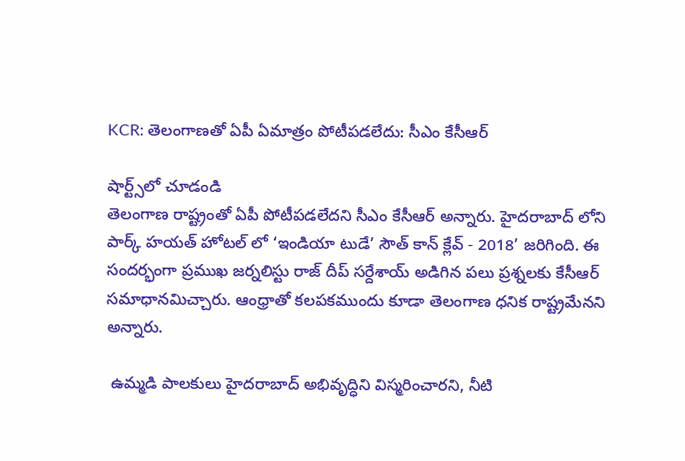KCR: తెలంగాణతో ఏపీ ఏమాత్రం పోటీపడలేదు: సీఎం కేసీఆర్

షార్ట్స్‌లో చూడండి
తెలంగాణ రాష్ట్రంతో ఏపీ పోటీపడలేదని సీఎం కేసీఆర్ అన్నారు. హైదరాబాద్ లోని పార్క్ హయత్ హోటల్ లో ‘ఇండియా టుడే’ సౌత్ కాన్ క్లేవ్ - 2018’ జరిగింది. ఈ సందర్భంగా ప్రముఖ జర్నలిస్టు రాజ్ దీప్ సర్దేశాయ్ అడిగిన పలు ప్రశ్నలకు కేసీఆర్ సమాధానమిచ్చారు. ఆంధ్రాతో కలపకముందు కూడా తెలంగాణ ధనిక రాష్ట్రమేనని అన్నారు.

 ఉమ్మడి పాలకులు హైదరాబాద్ అభివృద్ధిని విస్మరించారని, నీటి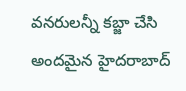వనరులన్నీ కబ్జా చేసి అందమైన హైదరాబాద్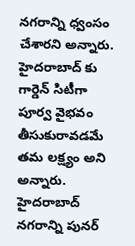నగరాన్ని ధ్వంసం చేశారని అన్నారు. హైదరాబాద్ కు గార్డెన్ సిటీగా పూర్వ వైభవం తీసుకురావడమే తమ లక్ష్యం అని అన్నారు. హైదరాబాద్ నగరాన్ని పునర్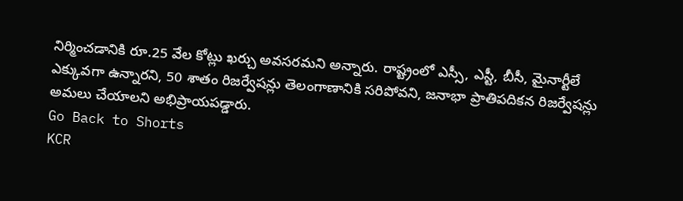నిర్మించడానికి రూ.25 వేల కోట్లు ఖర్చు అవసరమని అన్నారు. రాష్ట్రంలో ఎస్సీ, ఎస్టీ, బీసీ, మైనార్టీలే ఎక్కువగా ఉన్నారని, 50 శాతం రిజర్వేషన్లు తెలంగాణానికి సరిపోవని, జనాభా ప్రాతిపదికన రిజర్వేషన్లు అమలు చేయాలని అభిప్రాయపడ్డారు.
Go Back to Shorts
KCR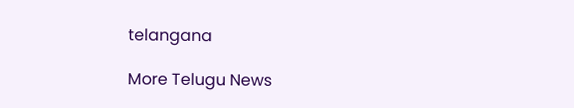telangana

More Telugu News